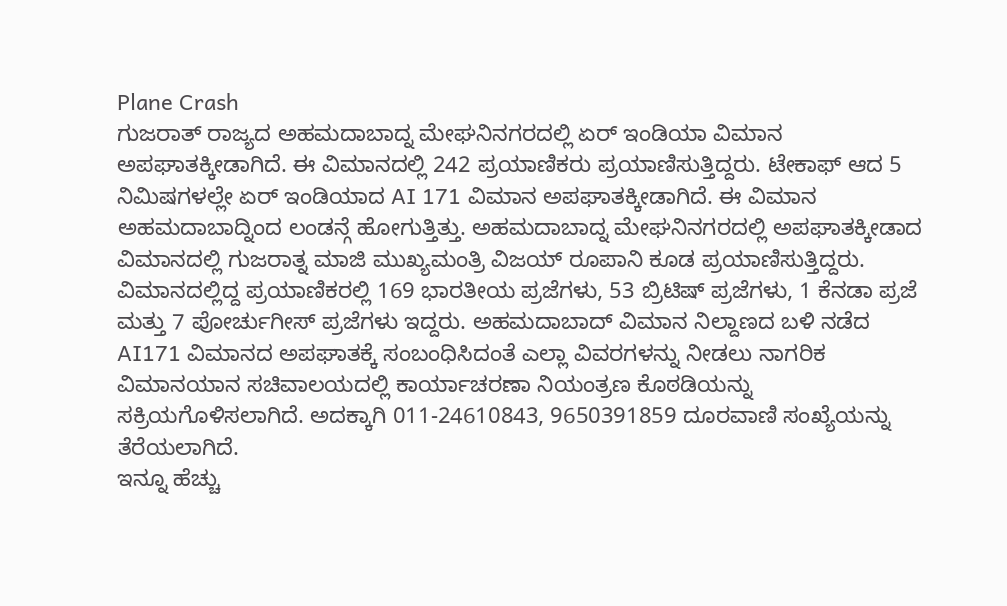Plane Crash
ಗುಜರಾತ್ ರಾಜ್ಯದ ಅಹಮದಾಬಾದ್ನ ಮೇಘನಿನಗರದಲ್ಲಿ ಏರ್ ಇಂಡಿಯಾ ವಿಮಾನ ಅಪಘಾತಕ್ಕೀಡಾಗಿದೆ. ಈ ವಿಮಾನದಲ್ಲಿ 242 ಪ್ರಯಾಣಿಕರು ಪ್ರಯಾಣಿಸುತ್ತಿದ್ದರು. ಟೇಕಾಫ್ ಆದ 5 ನಿಮಿಷಗಳಲ್ಲೇ ಏರ್ ಇಂಡಿಯಾದ AI 171 ವಿಮಾನ ಅಪಘಾತಕ್ಕೀಡಾಗಿದೆ. ಈ ವಿಮಾನ ಅಹಮದಾಬಾದ್ನಿಂದ ಲಂಡನ್ಗೆ ಹೋಗುತ್ತಿತ್ತು. ಅಹಮದಾಬಾದ್ನ ಮೇಘನಿನಗರದಲ್ಲಿ ಅಪಘಾತಕ್ಕೀಡಾದ ವಿಮಾನದಲ್ಲಿ ಗುಜರಾತ್ನ ಮಾಜಿ ಮುಖ್ಯಮಂತ್ರಿ ವಿಜಯ್ ರೂಪಾನಿ ಕೂಡ ಪ್ರಯಾಣಿಸುತ್ತಿದ್ದರು. ವಿಮಾನದಲ್ಲಿದ್ದ ಪ್ರಯಾಣಿಕರಲ್ಲಿ 169 ಭಾರತೀಯ ಪ್ರಜೆಗಳು, 53 ಬ್ರಿಟಿಷ್ ಪ್ರಜೆಗಳು, 1 ಕೆನಡಾ ಪ್ರಜೆ ಮತ್ತು 7 ಪೋರ್ಚುಗೀಸ್ ಪ್ರಜೆಗಳು ಇದ್ದರು. ಅಹಮದಾಬಾದ್ ವಿಮಾನ ನಿಲ್ದಾಣದ ಬಳಿ ನಡೆದ AI171 ವಿಮಾನದ ಅಪಘಾತಕ್ಕೆ ಸಂಬಂಧಿಸಿದಂತೆ ಎಲ್ಲಾ ವಿವರಗಳನ್ನು ನೀಡಲು ನಾಗರಿಕ ವಿಮಾನಯಾನ ಸಚಿವಾಲಯದಲ್ಲಿ ಕಾರ್ಯಾಚರಣಾ ನಿಯಂತ್ರಣ ಕೊಠಡಿಯನ್ನು ಸಕ್ರಿಯಗೊಳಿಸಲಾಗಿದೆ. ಅದಕ್ಕಾಗಿ 011-24610843, 9650391859 ದೂರವಾಣಿ ಸಂಖ್ಯೆಯನ್ನು ತೆರೆಯಲಾಗಿದೆ.
ಇನ್ನೂ ಹೆಚ್ಚು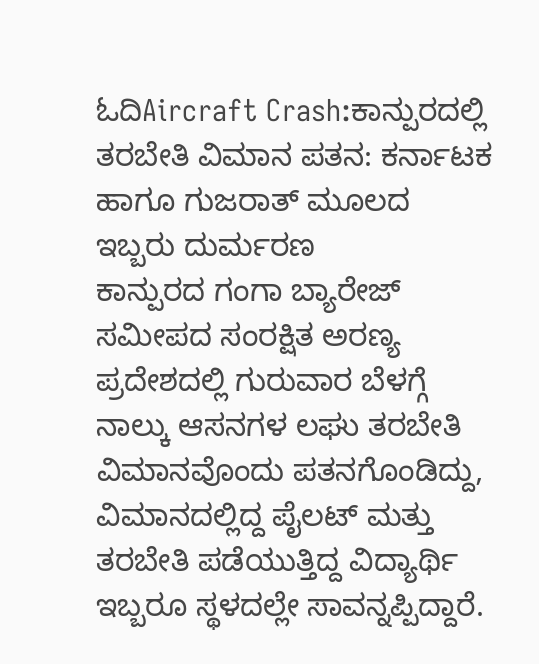ಓದಿAircraft Crash:ಕಾನ್ಪುರದಲ್ಲಿ ತರಬೇತಿ ವಿಮಾನ ಪತನ: ಕರ್ನಾಟಕ ಹಾಗೂ ಗುಜರಾತ್ ಮೂಲದ ಇಬ್ಬರು ದುರ್ಮರಣ
ಕಾನ್ಪುರದ ಗಂಗಾ ಬ್ಯಾರೇಜ್ ಸಮೀಪದ ಸಂರಕ್ಷಿತ ಅರಣ್ಯ ಪ್ರದೇಶದಲ್ಲಿ ಗುರುವಾರ ಬೆಳಗ್ಗೆ ನಾಲ್ಕು ಆಸನಗಳ ಲಘು ತರಬೇತಿ ವಿಮಾನವೊಂದು ಪತನಗೊಂಡಿದ್ದು, ವಿಮಾನದಲ್ಲಿದ್ದ ಪೈಲಟ್ ಮತ್ತು ತರಬೇತಿ ಪಡೆಯುತ್ತಿದ್ದ ವಿದ್ಯಾರ್ಥಿ ಇಬ್ಬರೂ ಸ್ಥಳದಲ್ಲೇ ಸಾವನ್ನಪ್ಪಿದ್ದಾರೆ.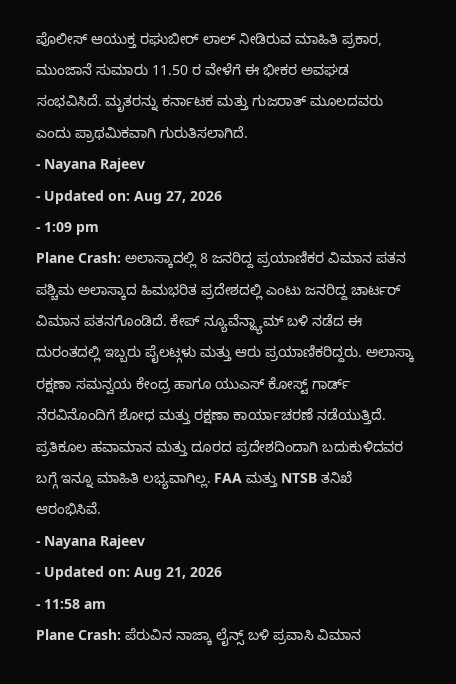ಪೊಲೀಸ್ ಆಯುಕ್ತ ರಘುಬೀರ್ ಲಾಲ್ ನೀಡಿರುವ ಮಾಹಿತಿ ಪ್ರಕಾರ, ಮುಂಜಾನೆ ಸುಮಾರು 11.50 ರ ವೇಳೆಗೆ ಈ ಭೀಕರ ಅವಘಡ ಸಂಭವಿಸಿದೆ. ಮೃತರನ್ನು ಕರ್ನಾಟಕ ಮತ್ತು ಗುಜರಾತ್ ಮೂಲದವರು ಎಂದು ಪ್ರಾಥಮಿಕವಾಗಿ ಗುರುತಿಸಲಾಗಿದೆ.
- Nayana Rajeev
- Updated on: Aug 27, 2026
- 1:09 pm
Plane Crash: ಅಲಾಸ್ಕಾದಲ್ಲಿ 8 ಜನರಿದ್ದ ಪ್ರಯಾಣಿಕರ ವಿಮಾನ ಪತನ
ಪಶ್ಚಿಮ ಅಲಾಸ್ಕಾದ ಹಿಮಭರಿತ ಪ್ರದೇಶದಲ್ಲಿ ಎಂಟು ಜನರಿದ್ದ ಚಾರ್ಟರ್ ವಿಮಾನ ಪತನಗೊಂಡಿದೆ. ಕೇಪ್ ನ್ಯೂವೆನ್ಹ್ಯಾಮ್ ಬಳಿ ನಡೆದ ಈ ದುರಂತದಲ್ಲಿ ಇಬ್ಬರು ಪೈಲಟ್ಗಳು ಮತ್ತು ಆರು ಪ್ರಯಾಣಿಕರಿದ್ದರು. ಅಲಾಸ್ಕಾ ರಕ್ಷಣಾ ಸಮನ್ವಯ ಕೇಂದ್ರ ಹಾಗೂ ಯುಎಸ್ ಕೋಸ್ಟ್ ಗಾರ್ಡ್ ನೆರವಿನೊಂದಿಗೆ ಶೋಧ ಮತ್ತು ರಕ್ಷಣಾ ಕಾರ್ಯಾಚರಣೆ ನಡೆಯುತ್ತಿದೆ. ಪ್ರತಿಕೂಲ ಹವಾಮಾನ ಮತ್ತು ದೂರದ ಪ್ರದೇಶದಿಂದಾಗಿ ಬದುಕುಳಿದವರ ಬಗ್ಗೆ ಇನ್ನೂ ಮಾಹಿತಿ ಲಭ್ಯವಾಗಿಲ್ಲ. FAA ಮತ್ತು NTSB ತನಿಖೆ ಆರಂಭಿಸಿವೆ.
- Nayana Rajeev
- Updated on: Aug 21, 2026
- 11:58 am
Plane Crash: ಪೆರುವಿನ ನಾಜ್ಕಾ ಲೈನ್ಸ್ ಬಳಿ ಪ್ರವಾಸಿ ವಿಮಾನ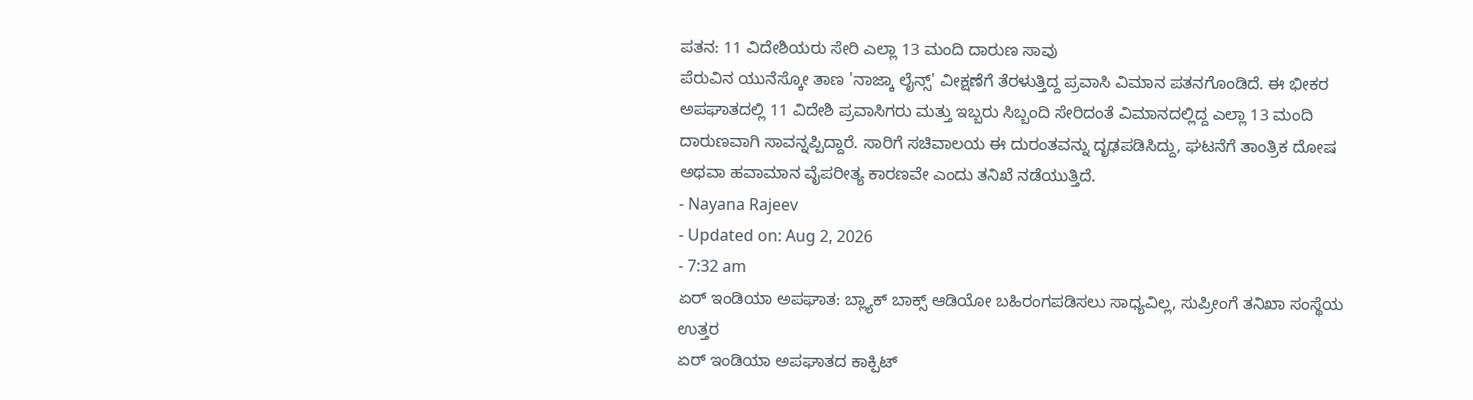ಪತನ: 11 ವಿದೇಶಿಯರು ಸೇರಿ ಎಲ್ಲಾ 13 ಮಂದಿ ದಾರುಣ ಸಾವು
ಪೆರುವಿನ ಯುನೆಸ್ಕೋ ತಾಣ 'ನಾಜ್ಕಾ ಲೈನ್ಸ್' ವೀಕ್ಷಣೆಗೆ ತೆರಳುತ್ತಿದ್ದ ಪ್ರವಾಸಿ ವಿಮಾನ ಪತನಗೊಂಡಿದೆ. ಈ ಭೀಕರ ಅಪಘಾತದಲ್ಲಿ 11 ವಿದೇಶಿ ಪ್ರವಾಸಿಗರು ಮತ್ತು ಇಬ್ಬರು ಸಿಬ್ಬಂದಿ ಸೇರಿದಂತೆ ವಿಮಾನದಲ್ಲಿದ್ದ ಎಲ್ಲಾ 13 ಮಂದಿ ದಾರುಣವಾಗಿ ಸಾವನ್ನಪ್ಪಿದ್ದಾರೆ. ಸಾರಿಗೆ ಸಚಿವಾಲಯ ಈ ದುರಂತವನ್ನು ದೃಢಪಡಿಸಿದ್ದು, ಘಟನೆಗೆ ತಾಂತ್ರಿಕ ದೋಷ ಅಥವಾ ಹವಾಮಾನ ವೈಪರೀತ್ಯ ಕಾರಣವೇ ಎಂದು ತನಿಖೆ ನಡೆಯುತ್ತಿದೆ.
- Nayana Rajeev
- Updated on: Aug 2, 2026
- 7:32 am
ಏರ್ ಇಂಡಿಯಾ ಅಪಘಾತ: ಬ್ಲ್ಯಾಕ್ ಬಾಕ್ಸ್ ಆಡಿಯೋ ಬಹಿರಂಗಪಡಿಸಲು ಸಾಧ್ಯವಿಲ್ಲ, ಸುಪ್ರೀಂಗೆ ತನಿಖಾ ಸಂಸ್ಥೆಯ ಉತ್ತರ
ಏರ್ ಇಂಡಿಯಾ ಅಪಘಾತದ ಕಾಕ್ಪಿಟ್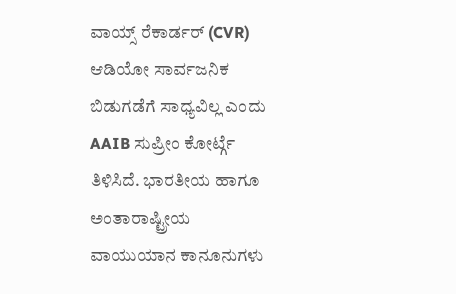ವಾಯ್ಸ್ ರೆಕಾರ್ಡರ್ (CVR) ಆಡಿಯೋ ಸಾರ್ವಜನಿಕ ಬಿಡುಗಡೆಗೆ ಸಾಧ್ಯವಿಲ್ಲ ಎಂದು AAIB ಸುಪ್ರೀಂ ಕೋರ್ಟ್ಗೆ ತಿಳಿಸಿದೆ. ಭಾರತೀಯ ಹಾಗೂ ಅಂತಾರಾಷ್ಟ್ರೀಯ ವಾಯುಯಾನ ಕಾನೂನುಗಳು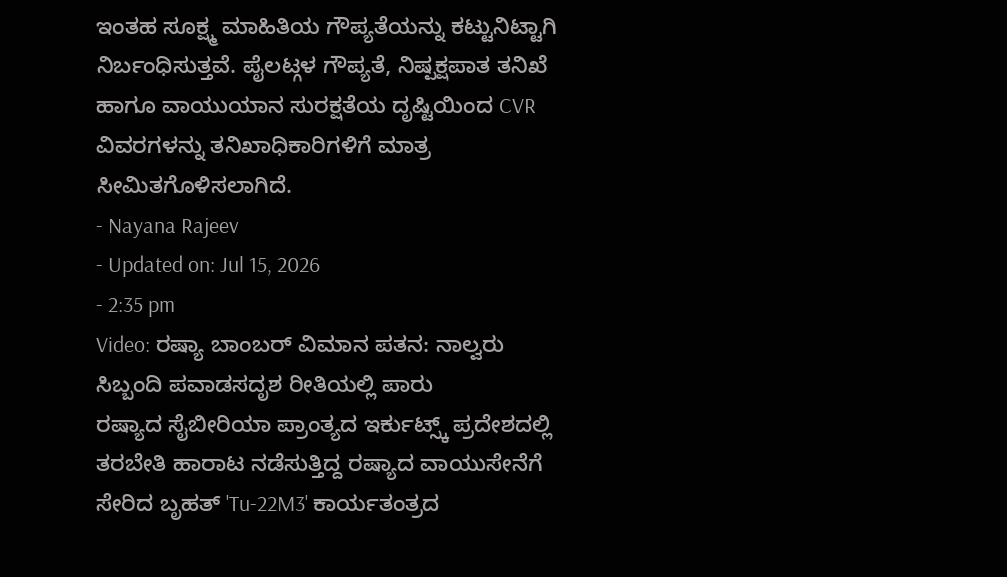ಇಂತಹ ಸೂಕ್ಷ್ಮ ಮಾಹಿತಿಯ ಗೌಪ್ಯತೆಯನ್ನು ಕಟ್ಟುನಿಟ್ಟಾಗಿ ನಿರ್ಬಂಧಿಸುತ್ತವೆ. ಪೈಲಟ್ಗಳ ಗೌಪ್ಯತೆ, ನಿಷ್ಪಕ್ಷಪಾತ ತನಿಖೆ ಹಾಗೂ ವಾಯುಯಾನ ಸುರಕ್ಷತೆಯ ದೃಷ್ಟಿಯಿಂದ CVR ವಿವರಗಳನ್ನು ತನಿಖಾಧಿಕಾರಿಗಳಿಗೆ ಮಾತ್ರ ಸೀಮಿತಗೊಳಿಸಲಾಗಿದೆ.
- Nayana Rajeev
- Updated on: Jul 15, 2026
- 2:35 pm
Video: ರಷ್ಯಾ ಬಾಂಬರ್ ವಿಮಾನ ಪತನ: ನಾಲ್ವರು ಸಿಬ್ಬಂದಿ ಪವಾಡಸದೃಶ ರೀತಿಯಲ್ಲಿ ಪಾರು
ರಷ್ಯಾದ ಸೈಬೀರಿಯಾ ಪ್ರಾಂತ್ಯದ ಇರ್ಕುಟ್ಸ್ಕ್ ಪ್ರದೇಶದಲ್ಲಿ ತರಬೇತಿ ಹಾರಾಟ ನಡೆಸುತ್ತಿದ್ದ ರಷ್ಯಾದ ವಾಯುಸೇನೆಗೆ ಸೇರಿದ ಬೃಹತ್ 'Tu-22M3' ಕಾರ್ಯತಂತ್ರದ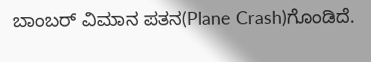ಬಾಂಬರ್ ವಿಮಾನ ಪತನ(Plane Crash)ಗೊಂಡಿದೆ.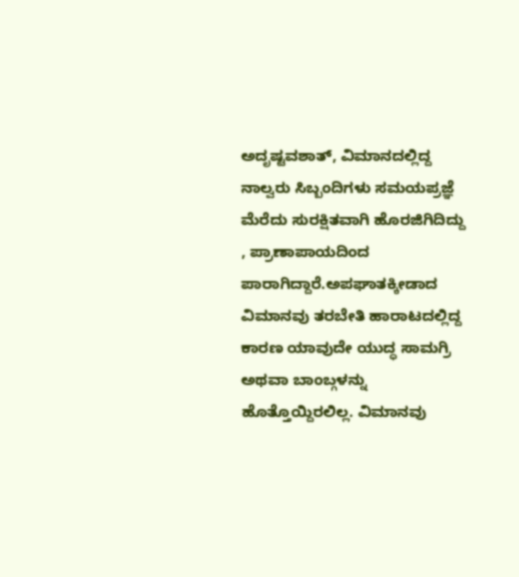ಅದೃಷ್ಟವಶಾತ್, ವಿಮಾನದಲ್ಲಿದ್ದ ನಾಲ್ವರು ಸಿಬ್ಬಂದಿಗಳು ಸಮಯಪ್ರಜ್ಞೆ ಮೆರೆದು ಸುರಕ್ಷಿತವಾಗಿ ಹೊರಜಿಗಿದಿದ್ದು , ಪ್ರಾಣಾಪಾಯದಿಂದ ಪಾರಾಗಿದ್ದಾರೆ.ಅಪಘಾತಕ್ಕೀಡಾದ ವಿಮಾನವು ತರಬೇತಿ ಹಾರಾಟದಲ್ಲಿದ್ದ ಕಾರಣ ಯಾವುದೇ ಯುದ್ಧ ಸಾಮಗ್ರಿ ಅಥವಾ ಬಾಂಬ್ಗಳನ್ನು ಹೊತ್ತೊಯ್ದಿರಲಿಲ್ಲ. ವಿಮಾನವು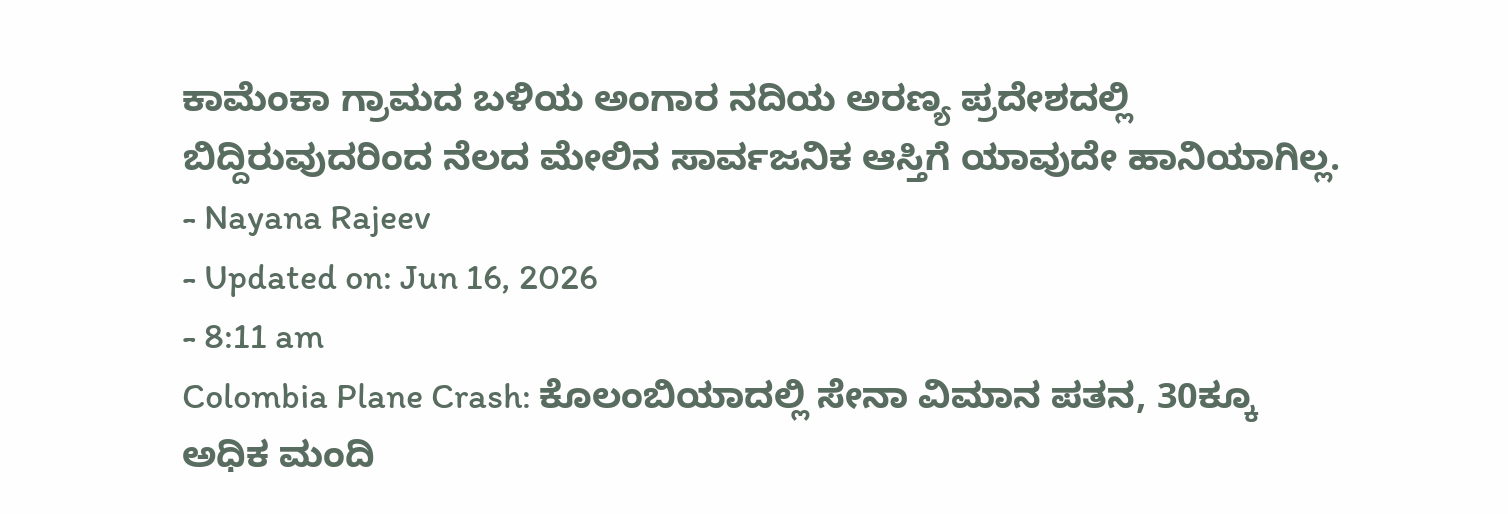ಕಾಮೆಂಕಾ ಗ್ರಾಮದ ಬಳಿಯ ಅಂಗಾರ ನದಿಯ ಅರಣ್ಯ ಪ್ರದೇಶದಲ್ಲಿ ಬಿದ್ದಿರುವುದರಿಂದ ನೆಲದ ಮೇಲಿನ ಸಾರ್ವಜನಿಕ ಆಸ್ತಿಗೆ ಯಾವುದೇ ಹಾನಿಯಾಗಿಲ್ಲ.
- Nayana Rajeev
- Updated on: Jun 16, 2026
- 8:11 am
Colombia Plane Crash: ಕೊಲಂಬಿಯಾದಲ್ಲಿ ಸೇನಾ ವಿಮಾನ ಪತನ, 30ಕ್ಕೂ ಅಧಿಕ ಮಂದಿ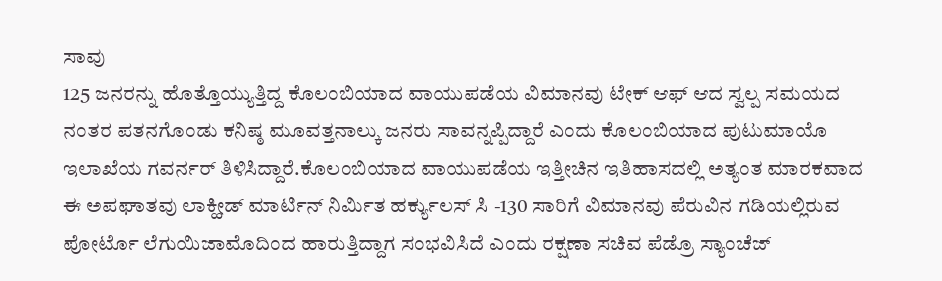ಸಾವು
125 ಜನರನ್ನು ಹೊತ್ತೊಯ್ಯುತ್ತಿದ್ದ ಕೊಲಂಬಿಯಾದ ವಾಯುಪಡೆಯ ವಿಮಾನವು ಟೇಕ್ ಆಫ್ ಆದ ಸ್ವಲ್ಪ ಸಮಯದ ನಂತರ ಪತನಗೊಂಡು ಕನಿಷ್ಠ ಮೂವತ್ತನಾಲ್ಕು ಜನರು ಸಾವನ್ನಪ್ಪಿದ್ದಾರೆ ಎಂದು ಕೊಲಂಬಿಯಾದ ಪುಟುಮಾಯೊ ಇಲಾಖೆಯ ಗವರ್ನರ್ ತಿಳಿಸಿದ್ದಾರೆ.ಕೊಲಂಬಿಯಾದ ವಾಯುಪಡೆಯ ಇತ್ತೀಚಿನ ಇತಿಹಾಸದಲ್ಲಿ ಅತ್ಯಂತ ಮಾರಕವಾದ ಈ ಅಪಘಾತವು ಲಾಕ್ಹೀಡ್ ಮಾರ್ಟಿನ್ ನಿರ್ಮಿತ ಹರ್ಕ್ಯುಲಸ್ ಸಿ -130 ಸಾರಿಗೆ ವಿಮಾನವು ಪೆರುವಿನ ಗಡಿಯಲ್ಲಿರುವ ಪೋರ್ಟೊ ಲೆಗುಯಿಜಾಮೊದಿಂದ ಹಾರುತ್ತಿದ್ದಾಗ ಸಂಭವಿಸಿದೆ ಎಂದು ರಕ್ಷಣಾ ಸಚಿವ ಪೆಡ್ರೊ ಸ್ಯಾಂಚೆಜ್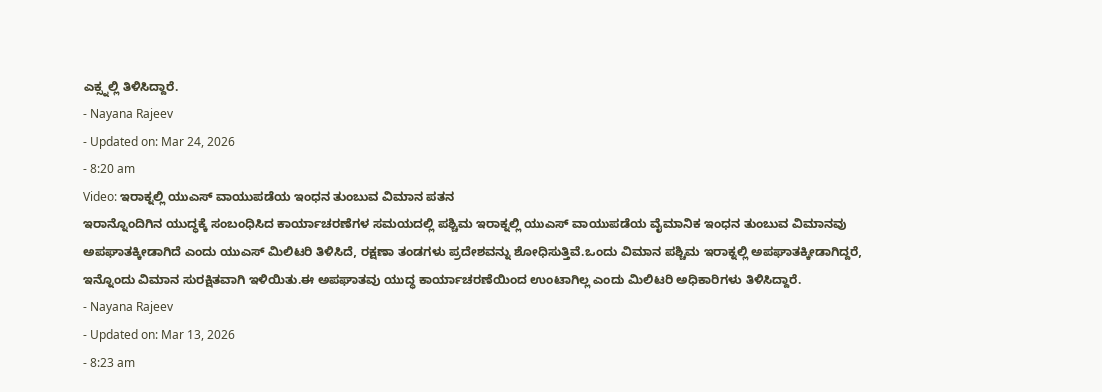ಎಕ್ಸ್ನಲ್ಲಿ ತಿಳಿಸಿದ್ದಾರೆ.
- Nayana Rajeev
- Updated on: Mar 24, 2026
- 8:20 am
Video: ಇರಾಕ್ನಲ್ಲಿ ಯುಎಸ್ ವಾಯುಪಡೆಯ ಇಂಧನ ತುಂಬುವ ವಿಮಾನ ಪತನ
ಇರಾನ್ನೊಂದಿಗಿನ ಯುದ್ಧಕ್ಕೆ ಸಂಬಂಧಿಸಿದ ಕಾರ್ಯಾಚರಣೆಗಳ ಸಮಯದಲ್ಲಿ ಪಶ್ಚಿಮ ಇರಾಕ್ನಲ್ಲಿ ಯುಎಸ್ ವಾಯುಪಡೆಯ ವೈಮಾನಿಕ ಇಂಧನ ತುಂಬುವ ವಿಮಾನವು ಅಪಘಾತಕ್ಕೀಡಾಗಿದೆ ಎಂದು ಯುಎಸ್ ಮಿಲಿಟರಿ ತಿಳಿಸಿದೆ, ರಕ್ಷಣಾ ತಂಡಗಳು ಪ್ರದೇಶವನ್ನು ಶೋಧಿಸುತ್ತಿವೆ.ಒಂದು ವಿಮಾನ ಪಶ್ಚಿಮ ಇರಾಕ್ನಲ್ಲಿ ಅಪಘಾತಕ್ಕೀಡಾಗಿದ್ದರೆ, ಇನ್ನೊಂದು ವಿಮಾನ ಸುರಕ್ಷಿತವಾಗಿ ಇಳಿಯಿತು.ಈ ಅಪಘಾತವು ಯುದ್ಧ ಕಾರ್ಯಾಚರಣೆಯಿಂದ ಉಂಟಾಗಿಲ್ಲ ಎಂದು ಮಿಲಿಟರಿ ಅಧಿಕಾರಿಗಳು ತಿಳಿಸಿದ್ದಾರೆ.
- Nayana Rajeev
- Updated on: Mar 13, 2026
- 8:23 am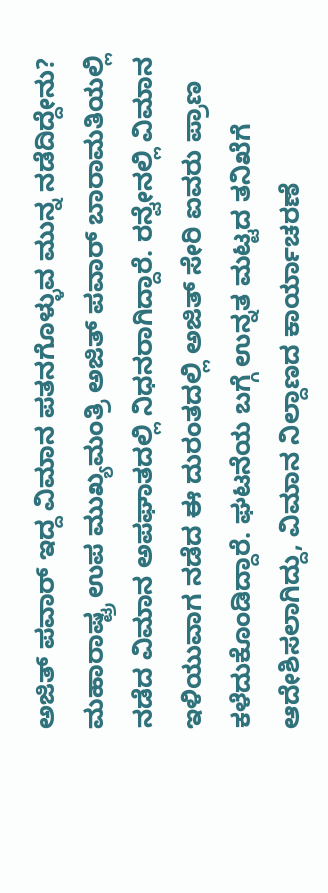ಅಜಿತ್ ಪವಾರ್ ಇದ್ದ ವಿಮಾನ ಪತನಗೊಳ್ಳುವ ಮುನ್ನ ನಡೆದಿದ್ದೇನು?
ಮಹಾರಾಷ್ಟ್ರ ಉಪ ಮುಖ್ಯಮಂತ್ರಿ ಅಜಿತ್ ಪವಾರ್ ಬಾರಾಮತಿಯಲ್ಲಿ ನಡೆದ ವಿಮಾನ ಅಪಘಾತದಲ್ಲಿ ನಿಧನರಾಗಿದ್ದಾರೆ. ರನ್ವೇನಲ್ಲಿ ವಿಮಾನ ಇಳಿಯುವಾಗ ನಡೆದ ಈ ದುರಂತದಲ್ಲಿ ಅಜಿತ್ ಸೇರಿ ಐವರು ಪ್ರಾಣ ಕಳೆದುಕೊಂಡಿದ್ದಾರೆ. ಘಟನೆಯ ಬಗ್ಗೆ ಉನ್ನತ ಮಟ್ಟದ ತನಿಖೆಗೆ ಆದೇಶಿಸಲಾಗಿದ್ದು, ವಿಮಾನ ನಿಲ್ದಾಣದ ಕಾರ್ಯಾಚರಣೆ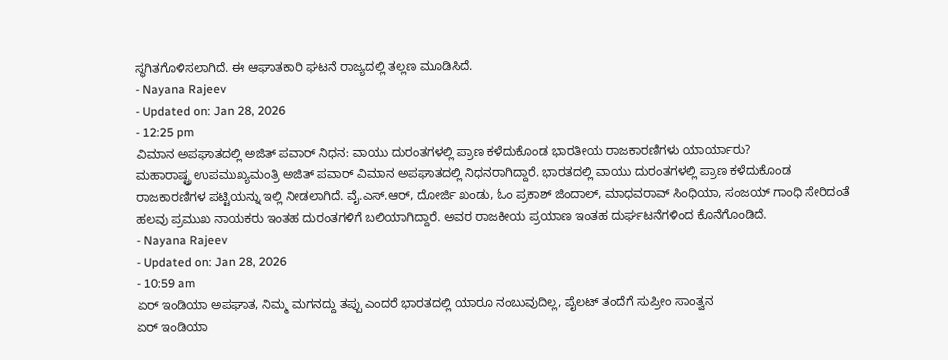ಸ್ಥಗಿತಗೊಳಿಸಲಾಗಿದೆ. ಈ ಆಘಾತಕಾರಿ ಘಟನೆ ರಾಜ್ಯದಲ್ಲಿ ತಲ್ಲಣ ಮೂಡಿಸಿದೆ.
- Nayana Rajeev
- Updated on: Jan 28, 2026
- 12:25 pm
ವಿಮಾನ ಅಪಘಾತದಲ್ಲಿ ಅಜಿತ್ ಪವಾರ್ ನಿಧನ: ವಾಯು ದುರಂತಗಳಲ್ಲಿ ಪ್ರಾಣ ಕಳೆದುಕೊಂಡ ಭಾರತೀಯ ರಾಜಕಾರಣಿಗಳು ಯಾರ್ಯಾರು?
ಮಹಾರಾಷ್ಟ್ರ ಉಪಮುಖ್ಯಮಂತ್ರಿ ಅಜಿತ್ ಪವಾರ್ ವಿಮಾನ ಅಪಘಾತದಲ್ಲಿ ನಿಧನರಾಗಿದ್ದಾರೆ. ಭಾರತದಲ್ಲಿ ವಾಯು ದುರಂತಗಳಲ್ಲಿ ಪ್ರಾಣ ಕಳೆದುಕೊಂಡ ರಾಜಕಾರಣಿಗಳ ಪಟ್ಟಿಯನ್ನು ಇಲ್ಲಿ ನೀಡಲಾಗಿದೆ. ವೈ.ಎಸ್.ಆರ್, ದೋರ್ಜಿ ಖಂಡು, ಓಂ ಪ್ರಕಾಶ್ ಜಿಂದಾಲ್, ಮಾಧವರಾವ್ ಸಿಂಧಿಯಾ, ಸಂಜಯ್ ಗಾಂಧಿ ಸೇರಿದಂತೆ ಹಲವು ಪ್ರಮುಖ ನಾಯಕರು ಇಂತಹ ದುರಂತಗಳಿಗೆ ಬಲಿಯಾಗಿದ್ದಾರೆ. ಅವರ ರಾಜಕೀಯ ಪ್ರಯಾಣ ಇಂತಹ ದುರ್ಘಟನೆಗಳಿಂದ ಕೊನೆಗೊಂಡಿದೆ.
- Nayana Rajeev
- Updated on: Jan 28, 2026
- 10:59 am
ಏರ್ ಇಂಡಿಯಾ ಅಪಘಾತ, ನಿಮ್ಮ ಮಗನದ್ದು ತಪ್ಪು ಎಂದರೆ ಭಾರತದಲ್ಲಿ ಯಾರೂ ನಂಬುವುದಿಲ್ಲ, ಪೈಲಟ್ ತಂದೆಗೆ ಸುಪ್ರೀಂ ಸಾಂತ್ವನ
ಏರ್ ಇಂಡಿಯಾ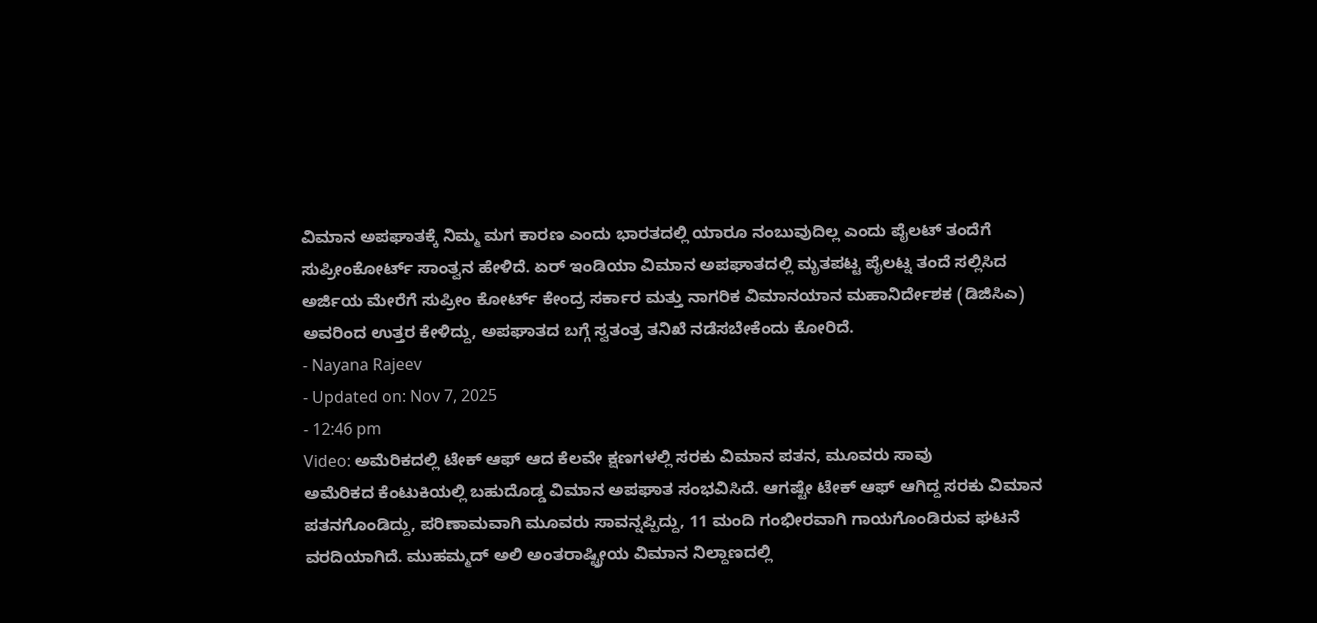ವಿಮಾನ ಅಪಘಾತಕ್ಕೆ ನಿಮ್ಮ ಮಗ ಕಾರಣ ಎಂದು ಭಾರತದಲ್ಲಿ ಯಾರೂ ನಂಬುವುದಿಲ್ಲ ಎಂದು ಪೈಲಟ್ ತಂದೆಗೆ ಸುಪ್ರೀಂಕೋರ್ಟ್ ಸಾಂತ್ವನ ಹೇಳಿದೆ. ಏರ್ ಇಂಡಿಯಾ ವಿಮಾನ ಅಪಘಾತದಲ್ಲಿ ಮೃತಪಟ್ಟ ಪೈಲಟ್ನ ತಂದೆ ಸಲ್ಲಿಸಿದ ಅರ್ಜಿಯ ಮೇರೆಗೆ ಸುಪ್ರೀಂ ಕೋರ್ಟ್ ಕೇಂದ್ರ ಸರ್ಕಾರ ಮತ್ತು ನಾಗರಿಕ ವಿಮಾನಯಾನ ಮಹಾನಿರ್ದೇಶಕ (ಡಿಜಿಸಿಎ) ಅವರಿಂದ ಉತ್ತರ ಕೇಳಿದ್ದು, ಅಪಘಾತದ ಬಗ್ಗೆ ಸ್ವತಂತ್ರ ತನಿಖೆ ನಡೆಸಬೇಕೆಂದು ಕೋರಿದೆ.
- Nayana Rajeev
- Updated on: Nov 7, 2025
- 12:46 pm
Video: ಅಮೆರಿಕದಲ್ಲಿ ಟೇಕ್ ಆಫ್ ಆದ ಕೆಲವೇ ಕ್ಷಣಗಳಲ್ಲಿ ಸರಕು ವಿಮಾನ ಪತನ, ಮೂವರು ಸಾವು
ಅಮೆರಿಕದ ಕೆಂಟುಕಿಯಲ್ಲಿ ಬಹುದೊಡ್ಡ ವಿಮಾನ ಅಪಘಾತ ಸಂಭವಿಸಿದೆ. ಆಗಷ್ಟೇ ಟೇಕ್ ಆಫ್ ಆಗಿದ್ದ ಸರಕು ವಿಮಾನ ಪತನಗೊಂಡಿದ್ದು, ಪರಿಣಾಮವಾಗಿ ಮೂವರು ಸಾವನ್ನಪ್ಪಿದ್ದು, 11 ಮಂದಿ ಗಂಭೀರವಾಗಿ ಗಾಯಗೊಂಡಿರುವ ಘಟನೆ ವರದಿಯಾಗಿದೆ. ಮುಹಮ್ಮದ್ ಅಲಿ ಅಂತರಾಷ್ಟ್ರೀಯ ವಿಮಾನ ನಿಲ್ದಾಣದಲ್ಲಿ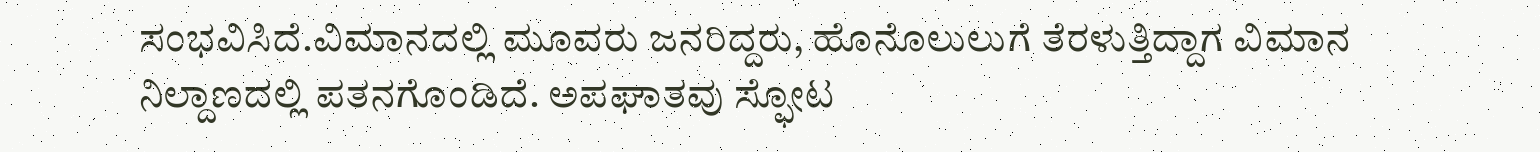ಸಂಭವಿಸಿದೆ.ವಿಮಾನದಲ್ಲಿ ಮೂವರು ಜನರಿದ್ದರು, ಹೊನೊಲುಲುಗೆ ತೆರಳುತ್ತಿದ್ದಾಗ ವಿಮಾನ ನಿಲ್ದಾಣದಲ್ಲಿ ಪತನಗೊಂಡಿದೆ. ಅಪಘಾತವು ಸ್ಫೋಟ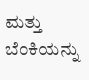ಮತ್ತು ಬೆಂಕಿಯನ್ನು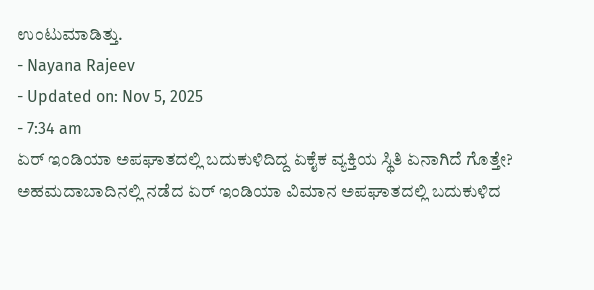ಉಂಟುಮಾಡಿತ್ತು.
- Nayana Rajeev
- Updated on: Nov 5, 2025
- 7:34 am
ಏರ್ ಇಂಡಿಯಾ ಅಪಘಾತದಲ್ಲಿ ಬದುಕುಳಿದಿದ್ದ ಏಕೈಕ ವ್ಯಕ್ತಿಯ ಸ್ಥಿತಿ ಏನಾಗಿದೆ ಗೊತ್ತೇ?
ಅಹಮದಾಬಾದಿನಲ್ಲಿ ನಡೆದ ಏರ್ ಇಂಡಿಯಾ ವಿಮಾನ ಅಪಘಾತದಲ್ಲಿ ಬದುಕುಳಿದ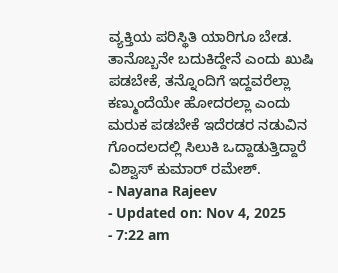ವ್ಯಕ್ತಿಯ ಪರಿಸ್ಥಿತಿ ಯಾರಿಗೂ ಬೇಡ. ತಾನೊಬ್ಬನೇ ಬದುಕಿದ್ದೇನೆ ಎಂದು ಖುಷಿ ಪಡಬೇಕೆ, ತನ್ನೊಂದಿಗೆ ಇದ್ದವರೆಲ್ಲಾ ಕಣ್ಮುಂದೆಯೇ ಹೋದರಲ್ಲಾ ಎಂದು ಮರುಕ ಪಡಬೇಕೆ ಇದೆರಡರ ನಡುವಿನ ಗೊಂದಲದಲ್ಲಿ ಸಿಲುಕಿ ಒದ್ದಾಡುತ್ತಿದ್ದಾರೆ ವಿಶ್ವಾಸ್ ಕುಮಾರ್ ರಮೇಶ್.
- Nayana Rajeev
- Updated on: Nov 4, 2025
- 7:22 am